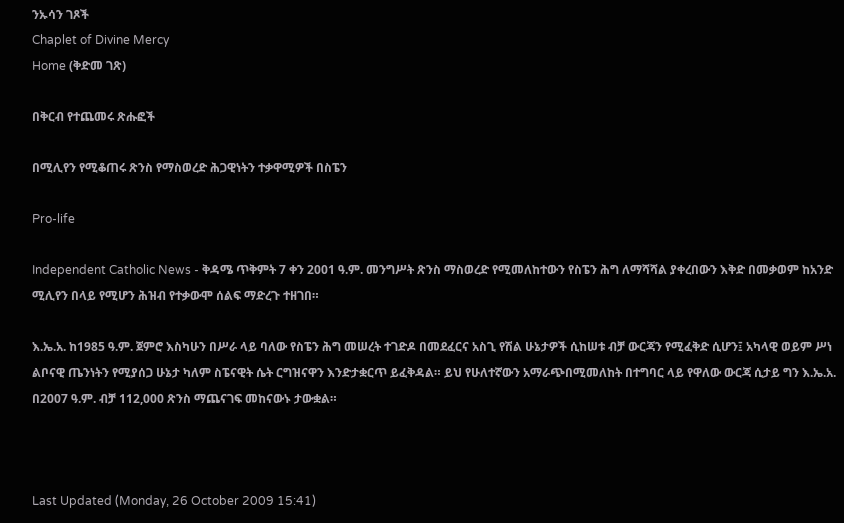ንኡሳን ገጾች
Chaplet of Divine Mercy
Home (ቅድመ ገጽ)

በቅርብ የተጨመሩ ጽሑፎች

በሚሊየን የሚቆጠሩ ጽንስ የማስወረድ ሕጋዊነትን ተቃዋሚዎች በስፔን

Pro-life

Independent Catholic News - ቅዳሜ ጥቅምት 7 ቀን 2001 ዓ.ም. መንግሥት ጽንስ ማስወረድ የሚመለከተውን የስፔን ሕግ ለማሻሻል ያቀረበውን እቅድ በመቃወም ከአንድ ሚሊየን በላይ የሚሆን ሕዝብ የተቃውሞ ሰልፍ ማድረጉ ተዘገበ።

እ.ኤ.አ. ከ1985 ዓ.ም. ጀምሮ እስካሁን በሥራ ላይ ባለው የስፔን ሕግ መሠረት ተገድዶ በመደፈርና አስጊ የሽል ሁኔታዎች ሲከሠቱ ብቻ ውርጃን የሚፈቅድ ሲሆን፤ አካላዊ ወይም ሥነ ልቦናዊ ጤንነትን የሚያሰጋ ሁኔታ ካለም ስፔናዊት ሴት ርግዝናዋን እንድታቋርጥ ይፈቅዳል። ይህ የሁለተኛውን አማራጭበሚመለከት በተግባር ላይ የዋለው ውርጃ ሲታይ ግን እ.ኤ.አ. በ2007 ዓ.ም. ብቻ 112,000 ጽንስ ማጨናገፍ መከናውኑ ታውቋል።



Last Updated (Monday, 26 October 2009 15:41)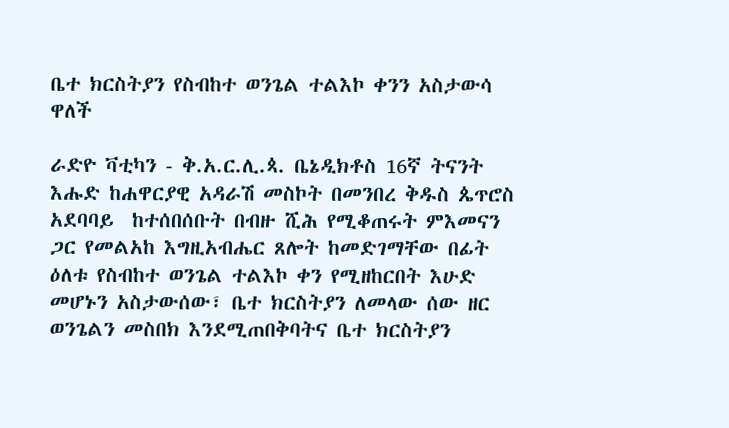ቤተ ክርስትያን የስብከተ ወንጌል ተልእኮ ቀንን አስታውሳ ዋለች

ራድዮ ቫቲካን - ቅ.አ.ር.ሊ.ጳ. ቤኔዲክቶስ 16ኛ ትናንት እሑድ ከሐዋርያዊ አዳራሽ መስኮት በመንበረ ቅዱስ ጴጥሮስ አደባባይ  ከተሰበሰቡት በብዙ ሺሕ የሚቆጠሩት ምእመናን ጋር የመልአከ እግዚአብሔር ጸሎት ከመድገማቸው በፊት ዕለቱ የስብከተ ወንጌል ተልእኮ ቀን የሚዘከርበት እሁድ መሆኑን አስታውሰው፣ ቤተ ክርስትያን ለመላው ሰው ዘር ወንጌልን መስበክ እንደሚጠበቅባትና ቤተ ክርስትያን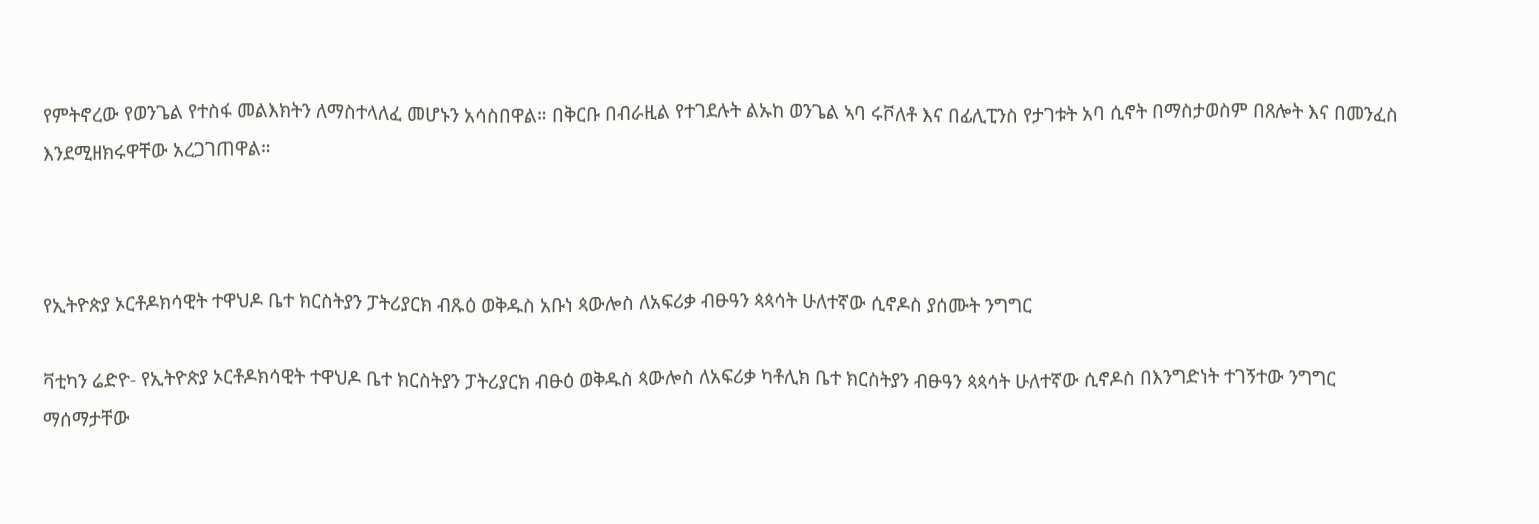የምትኖረው የወንጌል የተስፋ መልእክትን ለማስተላለፈ መሆኑን አሳስበዋል። በቅርቡ በብራዚል የተገደሉት ልኡከ ወንጌል ኣባ ሩቮለቶ እና በፊሊፒንስ የታገቱት አባ ሲኖት በማስታወስም በጸሎት እና በመንፈስ እንደሚዘክሩዋቸው አረጋገጠዋል።



የኢትዮጵያ ኦርቶዶክሳዊት ተዋህዶ ቤተ ክርስትያን ፓትሪያርክ ብጹዕ ወቅዱስ አቡነ ጳውሎስ ለአፍሪቃ ብፁዓን ጳጳሳት ሁለተኛው ሲኖዶስ ያሰሙት ንግግር

ቫቲካን ሬድዮ- የኢትዮጵያ ኦርቶዶክሳዊት ተዋህዶ ቤተ ክርስትያን ፓትሪያርክ ብፁዕ ወቅዱስ ጳውሎስ ለአፍሪቃ ካቶሊክ ቤተ ክርስትያን ብፁዓን ጳጳሳት ሁለተኛው ሲኖዶስ በእንግድነት ተገኝተው ንግግር ማሰማታቸው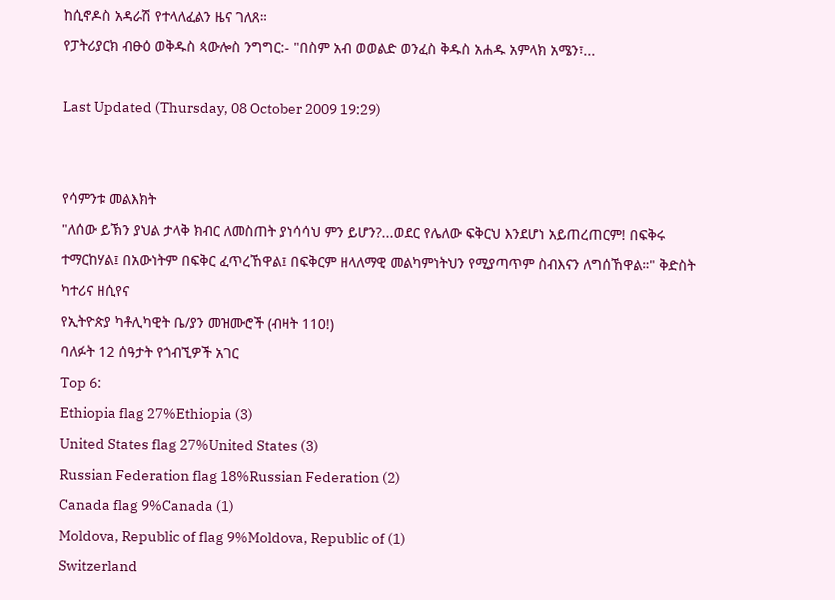ከሲኖዶስ አዳራሽ የተላለፈልን ዜና ገለጸ።
የፓትሪያርክ ብፁዕ ወቅዱስ ጳውሎስ ንግግር:- "በስም አብ ወወልድ ወንፈስ ቅዱስ አሐዱ አምላክ አሜን፣...

Last Updated (Thursday, 08 October 2009 19:29)


የሳምንቱ መልእክት
"ለሰው ይኽን ያህል ታላቅ ክብር ለመስጠት ያነሳሳህ ምን ይሆን?...ወደር የሌለው ፍቅርህ እንደሆነ አይጠረጠርም! በፍቅሩ ተማርከሃል፤ በአውነትም በፍቅር ፈጥረኸዋል፤ በፍቅርም ዘላለማዊ መልካምነትህን የሚያጣጥም ስብእናን ለግሰኸዋል።" ቅድስት ካተሪና ዘሲየና
የኢትዮጵያ ካቶሊካዊት ቤ/ያን መዝሙሮች (ብዛት 110!)
ባለፉት 12 ሰዓታት የጎብኚዎች አገር
Top 6:
Ethiopia flag 27%Ethiopia (3)
United States flag 27%United States (3)
Russian Federation flag 18%Russian Federation (2)
Canada flag 9%Canada (1)
Moldova, Republic of flag 9%Moldova, Republic of (1)
Switzerland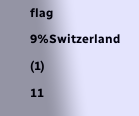flag 9%Switzerland (1)
11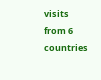visits from 6 countries